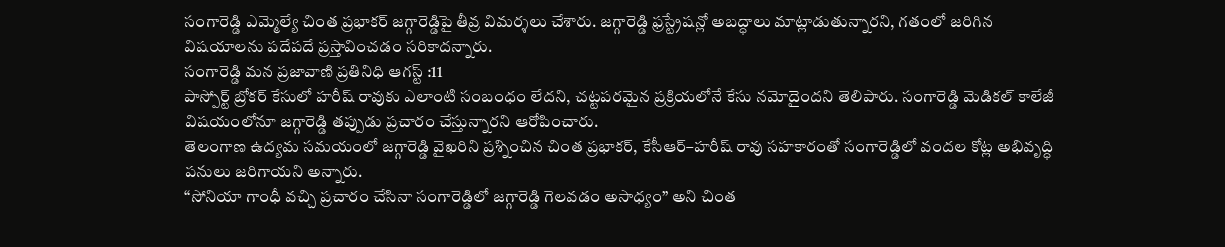సంగారెడ్డి ఎమ్మెల్యే చింత ప్రభాకర్ జగ్గారెడ్డిపై తీవ్ర విమర్శలు చేశారు. జగ్గారెడ్డి ఫ్రస్ట్రేషన్లో అబద్ధాలు మాట్లాడుతున్నారని, గతంలో జరిగిన విషయాలను పదేపదే ప్రస్తావించడం సరికాదన్నారు.
సంగారెడ్డి మన ప్రజావాణి ప్రతినిధి ఆగస్ట్ :11
పాస్పోర్ట్ బ్రోకర్ కేసులో హరీష్ రావుకు ఎలాంటి సంబంధం లేదని, చట్టపరమైన ప్రక్రియలోనే కేసు నమోదైందని తెలిపారు. సంగారెడ్డి మెడికల్ కాలేజీ విషయంలోనూ జగ్గారెడ్డి తప్పుడు ప్రచారం చేస్తున్నారని ఆరోపించారు.
తెలంగాణ ఉద్యమ సమయంలో జగ్గారెడ్డి వైఖరిని ప్రశ్నించిన చింత ప్రభాకర్, కేసీఆర్–హరీష్ రావు సహకారంతో సంగారెడ్డిలో వందల కోట్ల అభివృద్ధి పనులు జరిగాయని అన్నారు.
“సోనియా గాంధీ వచ్చి ప్రచారం చేసినా సంగారెడ్డిలో జగ్గారెడ్డి గెలవడం అసాధ్యం” అని చింత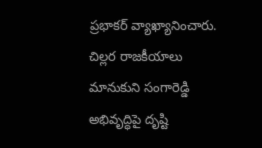ప్రభాకర్ వ్యాఖ్యానించారు. చిల్లర రాజకీయాలు మానుకుని సంగారెడ్డి అభివృద్ధిపై దృష్టి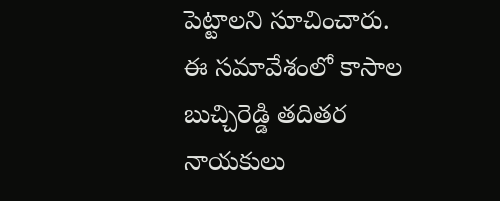పెట్టాలని సూచించారు.
ఈ సమావేశంలో కాసాల బుచ్చిరెడ్డి తదితర నాయకులు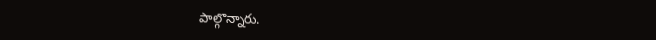పాల్గొన్నారు.